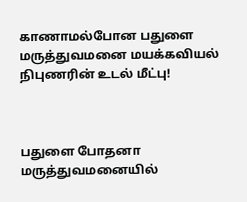காணாமல்போன பதுளை மருத்துவமனை மயக்கவியல் நிபுணரின் உடல் மீட்பு!



பதுளை போதனா மருத்துவமனையில்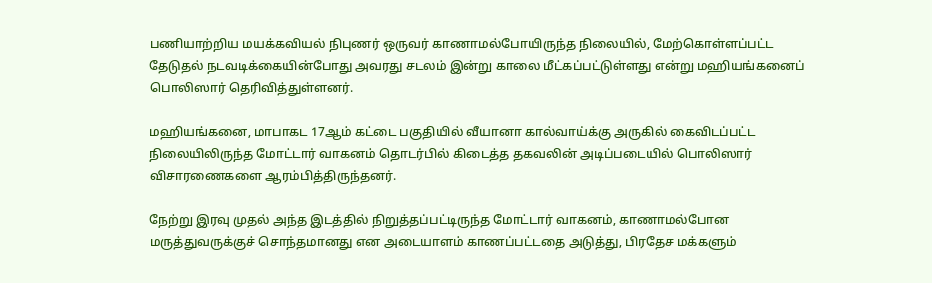பணியாற்றிய மயக்கவியல் நிபுணர் ஒருவர் காணாமல்போயிருந்த நிலையில், மேற்கொள்ளப்பட்ட தேடுதல் நடவடிக்கையின்போது அவரது சடலம் இன்று காலை மீட்கப்பட்டுள்ளது என்று மஹியங்கனைப் பொலிஸார் தெரிவித்துள்ளனர்.

மஹியங்கனை, மாபாகட 17ஆம் கட்டை பகுதியில் வீயானா கால்வாய்க்கு அருகில் கைவிடப்பட்ட நிலையிலிருந்த மோட்டார் வாகனம் தொடர்பில் கிடைத்த தகவலின் அடிப்படையில் பொலிஸார் விசாரணைகளை ஆரம்பித்திருந்தனர்.

நேற்று இரவு முதல் அந்த இடத்தில் நிறுத்தப்பட்டிருந்த மோட்டார் வாகனம், காணாமல்போன மருத்துவருக்குச் சொந்தமானது என அடையாளம் காணப்பட்டதை அடுத்து, பிரதேச மக்களும்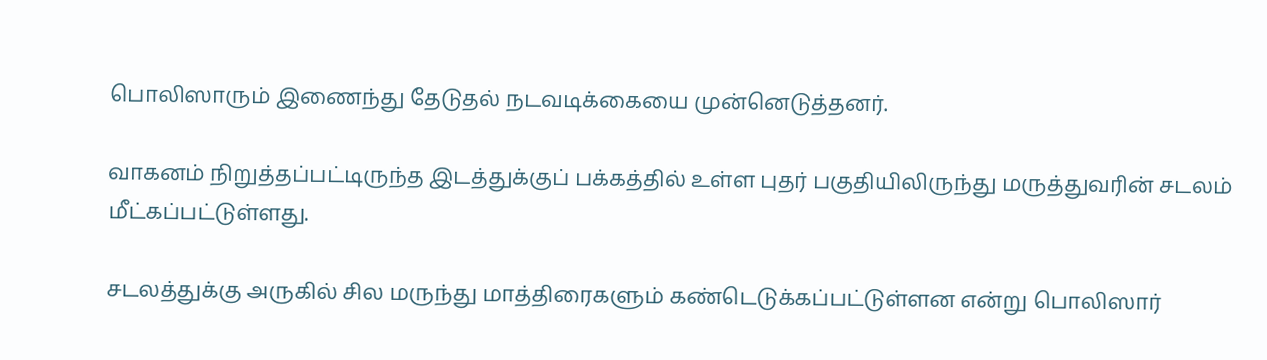பொலிஸாரும் இணைந்து தேடுதல் நடவடிக்கையை முன்னெடுத்தனர்.

வாகனம் நிறுத்தப்பட்டிருந்த இடத்துக்குப் பக்கத்தில் உள்ள புதர் பகுதியிலிருந்து மருத்துவரின் சடலம் மீட்கப்பட்டுள்ளது.

சடலத்துக்கு அருகில் சில மருந்து மாத்திரைகளும் கண்டெடுக்கப்பட்டுள்ளன என்று பொலிஸார்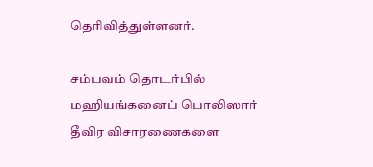தெரிவித்துள்ளனர்.

சம்பவம் தொடர்பில் மஹியங்கனைப் பொலிஸார் தீவிர விசாரணைகளை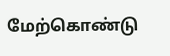மேற்கொண்டு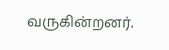வருகின்றனர்.